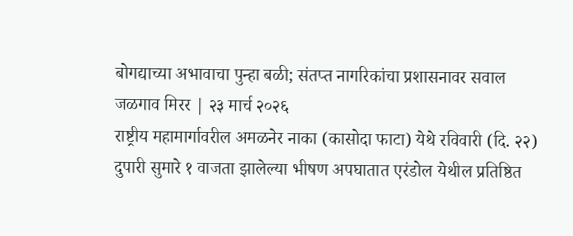बोगद्याच्या अभावाचा पुन्हा बळी; संतप्त नागरिकांचा प्रशासनावर सवाल
जळगाव मिरर | २३ मार्च २०२६
राष्ट्रीय महामार्गावरील अमळनेर नाका (कासोदा फाटा) येथे रविवारी (दि. २२) दुपारी सुमारे १ वाजता झालेल्या भीषण अपघातात एरंडोल येथील प्रतिष्ठित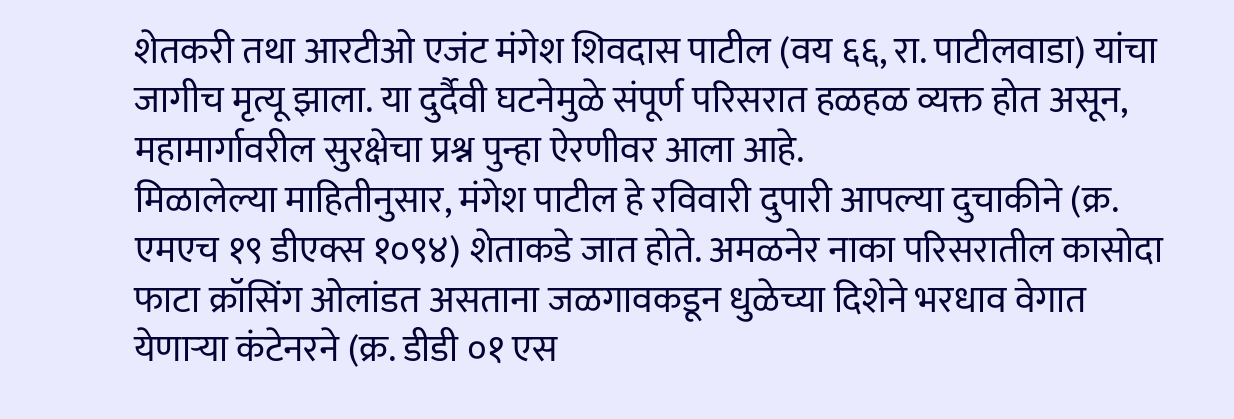शेतकरी तथा आरटीओ एजंट मंगेश शिवदास पाटील (वय ६६, रा. पाटीलवाडा) यांचा जागीच मृत्यू झाला. या दुर्दैवी घटनेमुळे संपूर्ण परिसरात हळहळ व्यक्त होत असून, महामार्गावरील सुरक्षेचा प्रश्न पुन्हा ऐरणीवर आला आहे.
मिळालेल्या माहितीनुसार, मंगेश पाटील हे रविवारी दुपारी आपल्या दुचाकीने (क्र. एमएच १९ डीएक्स १०९४) शेताकडे जात होते. अमळनेर नाका परिसरातील कासोदा फाटा क्रॉसिंग ओलांडत असताना जळगावकडून धुळेच्या दिशेने भरधाव वेगात येणाऱ्या कंटेनरने (क्र. डीडी ०१ एस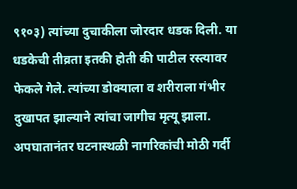९१०३) त्यांच्या दुचाकीला जोरदार धडक दिली. या धडकेची तीव्रता इतकी होती की पाटील रस्त्यावर फेकले गेले. त्यांच्या डोक्याला व शरीराला गंभीर दुखापत झाल्याने त्यांचा जागीच मृत्यू झाला.
अपघातानंतर घटनास्थळी नागरिकांची मोठी गर्दी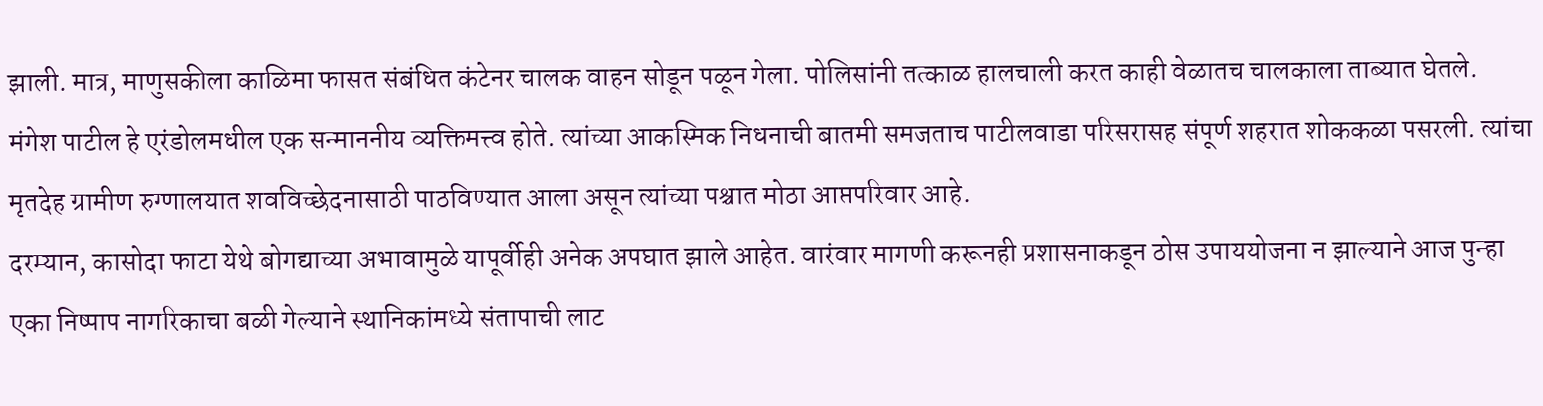झाली. मात्र, माणुसकीला काळिमा फासत संबंधित कंटेनर चालक वाहन सोडून पळून गेला. पोलिसांनी तत्काळ हालचाली करत काही वेळातच चालकाला ताब्यात घेतले.
मंगेश पाटील हे एरंडोलमधील एक सन्माननीय व्यक्तिमत्त्व होते. त्यांच्या आकस्मिक निधनाची बातमी समजताच पाटीलवाडा परिसरासह संपूर्ण शहरात शोककळा पसरली. त्यांचा मृतदेह ग्रामीण रुग्णालयात शवविच्छेदनासाठी पाठविण्यात आला असून त्यांच्या पश्चात मोठा आप्तपरिवार आहे.
दरम्यान, कासोदा फाटा येथे बोगद्याच्या अभावामुळे यापूर्वीही अनेक अपघात झाले आहेत. वारंवार मागणी करूनही प्रशासनाकडून ठोस उपाययोजना न झाल्याने आज पुन्हा एका निष्पाप नागरिकाचा बळी गेल्याने स्थानिकांमध्ये संतापाची लाट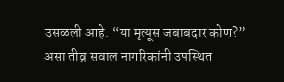उसळली आहे. “या मृत्यूस जबाबदार कोण?” असा तीव्र सवाल नागरिकांनी उपस्थित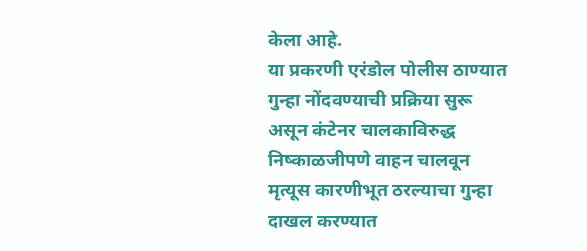केला आहे.
या प्रकरणी एरंडोल पोलीस ठाण्यात गुन्हा नोंदवण्याची प्रक्रिया सुरू असून कंटेनर चालकाविरुद्ध निष्काळजीपणे वाहन चालवून मृत्यूस कारणीभूत ठरल्याचा गुन्हा दाखल करण्यात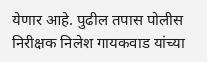येणार आहे. पुढील तपास पोलीस निरीक्षक निलेश गायकवाड यांच्या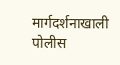मार्गदर्शनाखाली पोलीस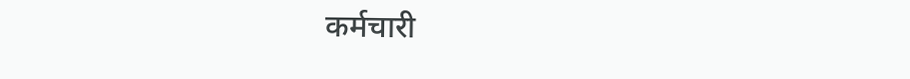कर्मचारी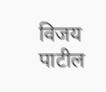विजय पाटील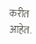करीत आहेत.